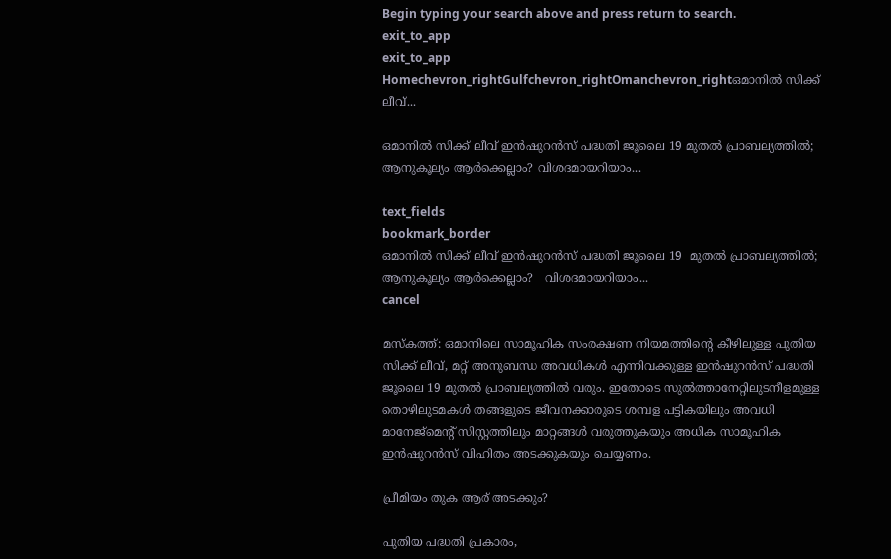Begin typing your search above and press return to search.
exit_to_app
exit_to_app
Homechevron_rightGulfchevron_rightOmanchevron_rightഒമാനിൽ സിക്ക് ലീവ്...

ഒമാനിൽ സിക്ക് ലീവ് ഇൻഷുറൻസ് പദ്ധതി ജൂലൈ 19 മുതൽ പ്രാബല്യത്തിൽ; ആനുകൂല്യം ആർക്കെല്ലാം? വിശദമായറിയാം...

text_fields
bookmark_border
ഒമാനിൽ സിക്ക് ലീവ് ഇൻഷുറൻസ് പദ്ധതി ജൂലൈ 19  മുതൽ പ്രാബല്യത്തിൽ; ആനുകൂല്യം ആർക്കെല്ലാം?   വിശദമായറിയാം...
cancel

മസ്കത്ത്: ഒമാനിലെ സാമൂഹിക സംരക്ഷണ നിയമത്തിന്റെ കീഴിലുള്ള പുതിയ സിക്ക് ലീവ്, മറ്റ് അനുബന്ധ അവധികൾ എന്നിവക്കുള്ള ഇൻഷുറൻസ് പദ്ധതി ജൂലൈ 19 മുതൽ പ്രാബല്യത്തിൽ വരും. ഇതോടെ സുൽത്താനേറ്റിലുടനീളമുള്ള തൊഴിലുടമകൾ തങ്ങളുടെ ജീവനക്കാരുടെ ശമ്പള പട്ടികയിലും അവധി മാനേജ്‌മെന്റ് സിസ്റ്റത്തിലും മാറ്റങ്ങൾ വരുത്തുകയും അധിക സാമൂഹിക ഇൻഷുറൻസ് വിഹിതം അടക്കുകയും ചെയ്യണം.

പ്രീമിയം തുക ആര് അടക്കും?

പുതിയ പദ്ധതി പ്രകാരം,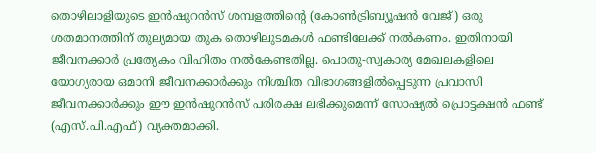തൊഴിലാളിയുടെ ഇൻഷുറൻസ് ശമ്പളത്തിന്റെ (കോൺട്രിബ്യൂഷൻ വേജ്) ഒരു ശതമാനത്തിന് തുല്യമായ തുക തൊഴിലുടമകൾ ഫണ്ടിലേക്ക് നൽകണം. ഇതിനായി ജീവനക്കാർ പ്രത്യേകം വിഹിതം നൽകേണ്ടതില്ല. പൊതു-സ്വകാര്യ മേഖലകളിലെ യോഗ്യരായ ഒമാനി ജീവനക്കാർക്കും നിശ്ചിത വിഭാഗങ്ങളിൽപ്പെടുന്ന പ്രവാസി ജീവനക്കാർക്കും ഈ ഇൻഷുറൻസ് പരിരക്ഷ ലഭിക്കുമെന്ന് സോഷ്യൽ പ്രൊട്ടക്ഷൻ ഫണ്ട് (എസ്.പി.എഫ്) വ്യക്തമാക്കി.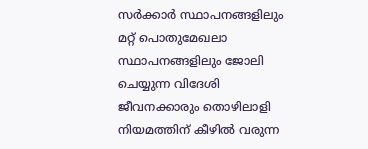സർക്കാർ സ്ഥാപനങ്ങളിലും മറ്റ് പൊതുമേഖലാ സ്ഥാപനങ്ങളിലും ജോലി ചെയ്യുന്ന വിദേശി ജീവനക്കാരും തൊഴിലാളി നിയമത്തിന് കീഴിൽ വരുന്ന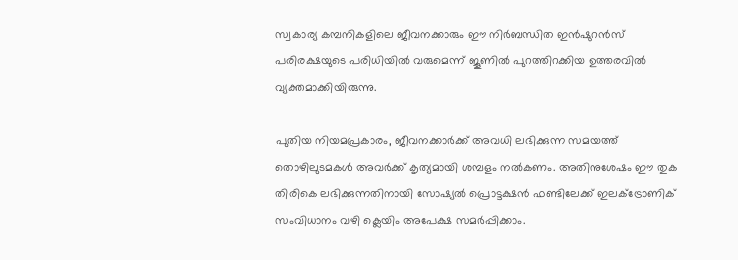സ്വകാര്യ കമ്പനികളിലെ ജീവനക്കാരും ഈ നിർബന്ധിത ഇൻഷുറൻസ് പരിരക്ഷയുടെ പരിധിയിൽ വരുമെന്ന് ജൂണിൽ പുറത്തിറക്കിയ ഉത്തരവിൽ വ്യക്തമാക്കിയിരുന്നു.

പുതിയ നിയമപ്രകാരം, ജീവനക്കാർക്ക് അവധി ലഭിക്കുന്ന സമയത്ത് തൊഴിലുടമകൾ അവർക്ക് കൃത്യമായി ശമ്പളം നൽകണം. അതിനുശേഷം ഈ തുക തിരികെ ലഭിക്കുന്നതിനായി സോഷ്യൽ പ്രൊട്ടക്ഷൻ ഫണ്ടിലേക്ക് ഇലക്ട്രോണിക് സംവിധാനം വഴി ക്ലെയിം അപേക്ഷ സമർപ്പിക്കാം.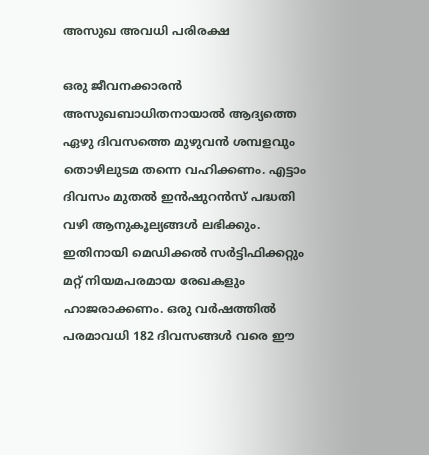അസുഖ അവധി പരിരക്ഷ

ഒരു ജീവനക്കാരൻ അസുഖബാധിതനായാൽ ആദ്യത്തെ ഏഴു ദിവസത്തെ മുഴുവൻ ശമ്പളവും തൊഴിലുടമ തന്നെ വഹിക്കണം. എട്ടാം ദിവസം മുതൽ ഇൻഷുറൻസ് പദ്ധതി വഴി ആനുകൂല്യങ്ങൾ ലഭിക്കും. ഇതിനായി മെഡിക്കൽ സർട്ടിഫിക്കറ്റും മറ്റ് നിയമപരമായ രേഖകളും ഹാജരാക്കണം. ഒരു വർഷത്തിൽ പരമാവധി 182 ദിവസങ്ങൾ വരെ ഈ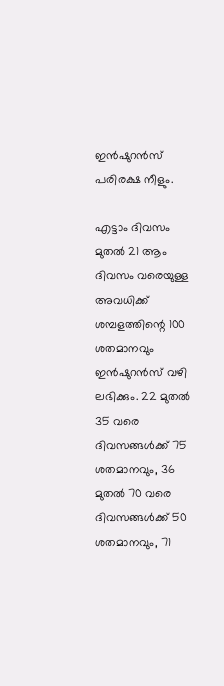ഇൻഷുറൻസ് പരിരക്ഷ നീളും.

എട്ടാം ദിവസം മുതൽ 21 ആം ദിവസം വരെയുള്ള അവധിക്ക് ശമ്പളത്തിന്റെ 100 ശതമാനവും ഇൻഷുറൻസ് വഴി ലഭിക്കും. 22 മുതൽ 35 വരെ ദിവസങ്ങൾക്ക് 75 ശതമാനവും, 36 മുതൽ 70 വരെ ദിവസങ്ങൾക്ക് 50 ശതമാനവും, 71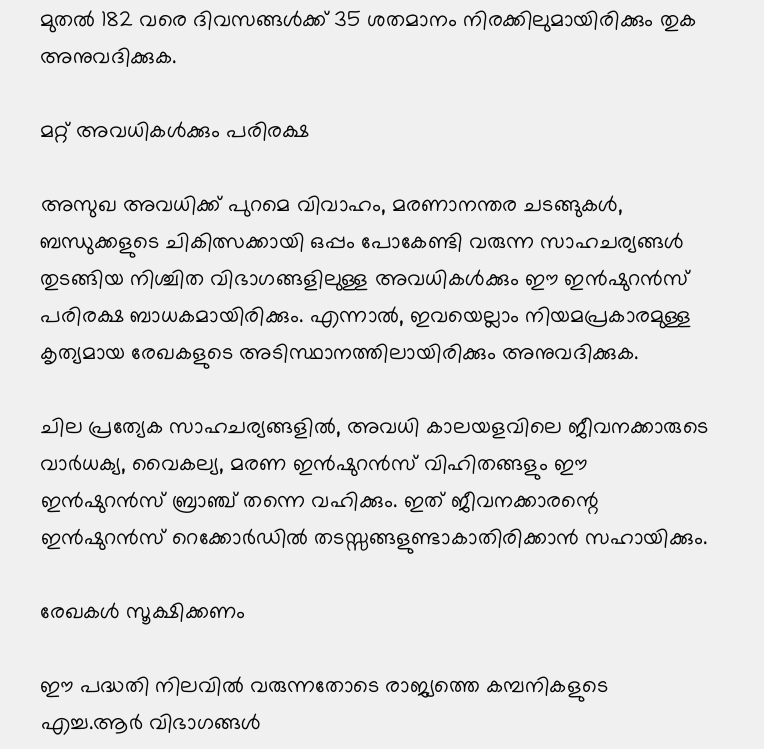മുതൽ 182 വരെ ദിവസങ്ങൾക്ക് 35 ശതമാനം നിരക്കിലുമായിരിക്കും തുക അനുവദിക്കുക.

മറ്റ് അവധികൾക്കും പരിരക്ഷ

അസുഖ അവധിക്ക് പുറമെ വിവാഹം, മരണാനന്തര ചടങ്ങുകൾ, ബന്ധുക്കളുടെ ചികിത്സക്കായി ഒപ്പം പോകേണ്ടി വരുന്ന സാഹചര്യങ്ങൾ തുടങ്ങിയ നിശ്ചിത വിഭാഗങ്ങളിലുള്ള അവധികൾക്കും ഈ ഇൻഷുറൻസ് പരിരക്ഷ ബാധകമായിരിക്കും. എന്നാൽ, ഇവയെല്ലാം നിയമപ്രകാരമുള്ള കൃത്യമായ രേഖകളുടെ അടിസ്ഥാനത്തിലായിരിക്കും അനുവദിക്കുക.

ചില പ്രത്യേക സാഹചര്യങ്ങളിൽ, അവധി കാലയളവിലെ ജീവനക്കാരുടെ വാർധക്യ, വൈകല്യ, മരണ ഇൻഷുറൻസ് വിഹിതങ്ങളും ഈ ഇൻഷുറൻസ് ബ്രാഞ്ച് തന്നെ വഹിക്കും. ഇത് ജീവനക്കാരന്റെ ഇൻഷുറൻസ് റെക്കോർഡിൽ തടസ്സങ്ങളുണ്ടാകാതിരിക്കാൻ സഹായിക്കും.

രേഖകൾ സൂക്ഷിക്കണം

ഈ പദ്ധതി നിലവിൽ വരുന്നതോടെ രാജ്യത്തെ കമ്പനികളുടെ എച്ച.ആർ വിഭാഗങ്ങൾ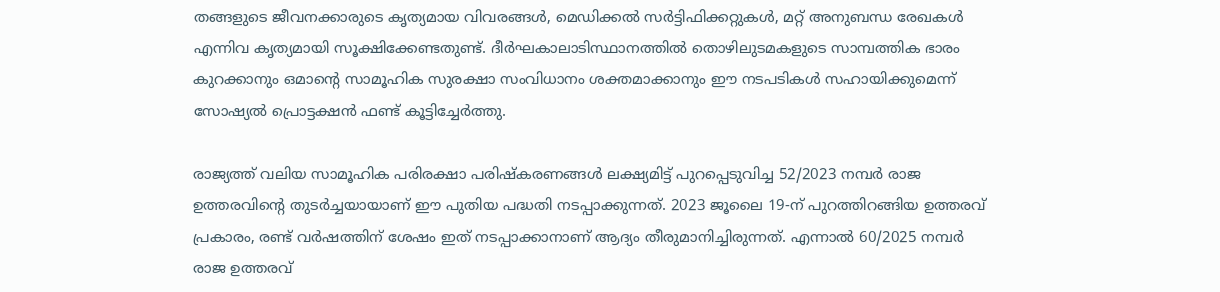തങ്ങളുടെ ജീവനക്കാരുടെ കൃത്യമായ വിവരങ്ങൾ, മെഡിക്കൽ സർട്ടിഫിക്കറ്റുകൾ, മറ്റ് അനുബന്ധ രേഖകൾ എന്നിവ കൃത്യമായി സൂക്ഷിക്കേണ്ടതുണ്ട്. ദീർഘകാലാടിസ്ഥാനത്തിൽ തൊഴിലുടമകളുടെ സാമ്പത്തിക ഭാരം കുറക്കാനും ഒമാന്റെ സാമൂഹിക സുരക്ഷാ സംവിധാനം ശക്തമാക്കാനും ഈ നടപടികൾ സഹായിക്കുമെന്ന് സോഷ്യൽ പ്രൊട്ടക്ഷൻ ഫണ്ട് കൂട്ടിച്ചേർത്തു.

രാജ്യത്ത് വലിയ സാമൂഹിക പരിരക്ഷാ പരിഷ്‌കരണങ്ങൾ ലക്ഷ്യമിട്ട് പുറപ്പെടുവിച്ച 52/2023 നമ്പർ രാജ ഉത്തരവിന്റെ തുടർച്ചയായാണ് ഈ പുതിയ പദ്ധതി നടപ്പാക്കുന്നത്. 2023 ജൂലൈ 19-ന് പുറത്തിറങ്ങിയ ഉത്തരവ് പ്രകാരം, രണ്ട് വർഷത്തിന് ശേഷം ഇത് നടപ്പാക്കാനാണ് ആദ്യം തീരുമാനിച്ചിരുന്നത്. എന്നാൽ 60/2025 നമ്പർ രാജ ഉത്തരവ്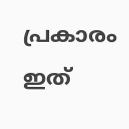പ്രകാരം ഇത്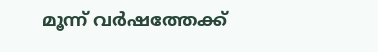മൂന്ന് വർഷത്തേക്ക്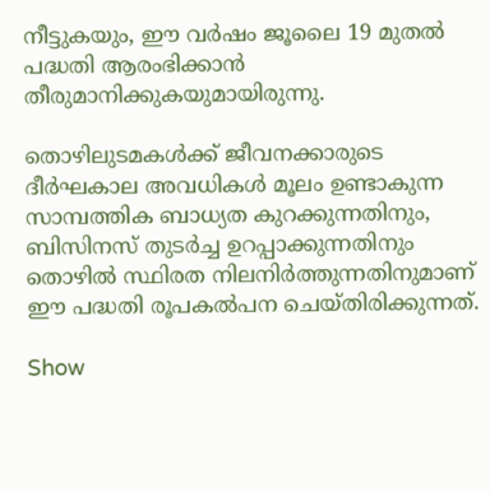നീട്ടുകയും, ഈ വർഷം ജൂലൈ 19 മുതൽ പദ്ധതി ആരംഭിക്കാൻ തീരുമാനിക്കുകയുമായിരുന്നു.

തൊഴിലുടമകൾക്ക് ജീവനക്കാരുടെ ദീർഘകാല അവധികൾ മൂലം ഉണ്ടാകുന്ന സാമ്പത്തിക ബാധ്യത കുറക്കുന്നതിനും, ബിസിനസ് തുടർച്ച ഉറപ്പാക്കുന്നതിനും തൊഴിൽ സ്ഥിരത നിലനിർത്തുന്നതിനുമാണ് ഈ പദ്ധതി രൂപകൽപന ചെയ്തിരിക്കുന്നത്.

Show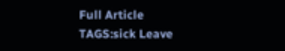Full Article
TAGS:sick Leave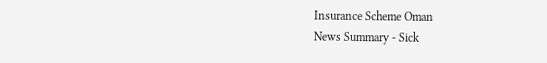Insurance Scheme Oman
News Summary - Sick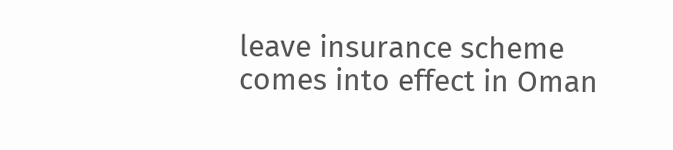leave insurance scheme comes into effect in Oman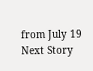from July 19
Next Story